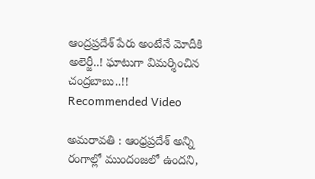ఆంద్రప్రదేశ్ పేరు అంటేనే మోదీకి అలెర్జీ..! ఘాటుగా విమర్శించిన చంద్రబాబు..!!
Recommended Video

అమరావతి : ఆంధ్రప్రదేశ్ అన్ని రంగాల్లో ముందంజలో ఉందని,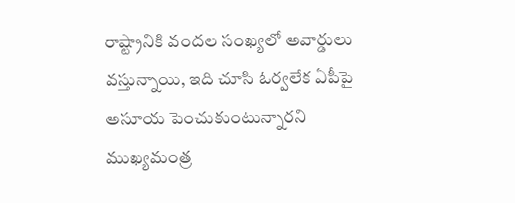రాష్ట్రానికి వందల సంఖ్యలో అవార్డులు వస్తున్నాయి, ఇది చూసి ఓర్వలేక ఏపీపై అసూయ పెంచుకుంటున్నారని ముఖ్యమంత్ర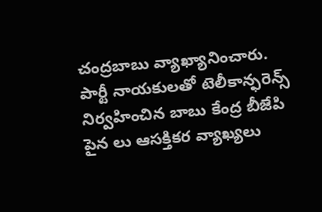చంద్రబాబు వ్యాఖ్యానించారు. పార్టీ నాయకులతో టెలీకాన్ఫరెన్స్ నిర్వహించిన బాబు కేంద్ర బీజేపి పైన లు ఆసక్తికర వ్యాఖ్యలు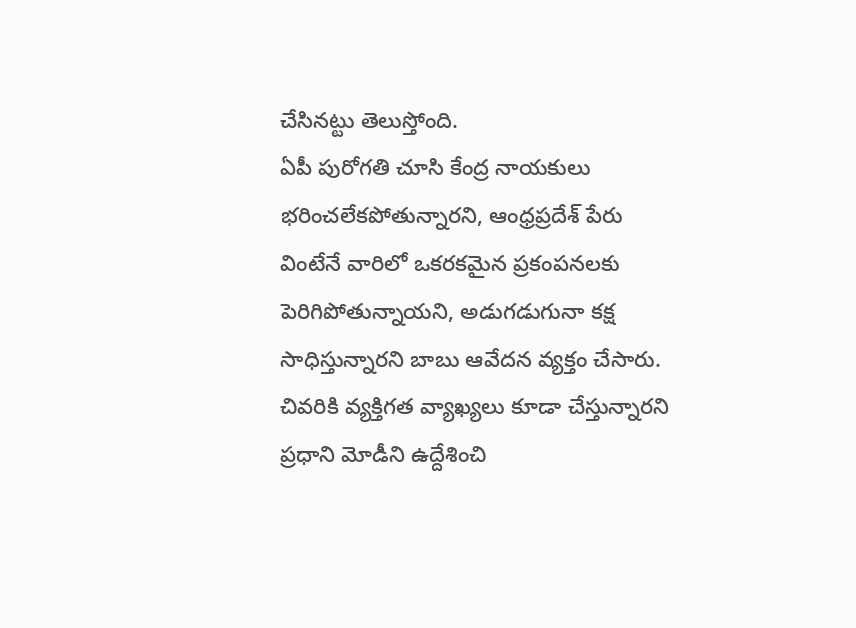చేసినట్టు తెలుస్తోంది.
ఏపీ పురోగతి చూసి కేంద్ర నాయకులు భరించలేకపోతున్నారని, ఆంధ్రప్రదేశ్ పేరు వింటేనే వారిలో ఒకరకమైన ప్రకంపనలకు పెరిగిపోతున్నాయని, అడుగడుగునా కక్ష సాధిస్తున్నారని బాబు ఆవేదన వ్యక్తం చేసారు. చివరికి వ్యక్తిగత వ్యాఖ్యలు కూడా చేస్తున్నారని ప్రధాని మోడీని ఉద్దేశించి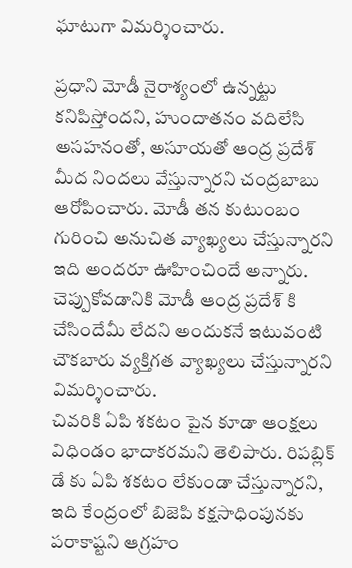ఘాటుగా విమర్శించారు.

ప్రధాని మోడీ నైరాశ్యంలో ఉన్నట్టు కనిపిస్తోందని, హుందాతనం వదిలేసి అసహనంతో, అసూయతో ఆంద్ర ప్రదేశ్ మీద నిందలు వేస్తున్నారని చంద్రబాబు ఆరోపించారు. మోడీ తన కుటుంబం గురించి అనుచిత వ్యాఖ్యలు చేస్తున్నారని ఇది అందరూ ఊహించిందే అన్నారు. చెప్పుకోవడానికి మోడీ ఆంద్ర ప్రదేశ్ కి చేసిందేమీ లేదని అందుకనే ఇటువంటి చౌకబారు వ్యక్తిగత వ్యాఖ్యలు చేస్తున్నారని విమర్శించారు.
చివరికి ఏపి శకటం పైన కూడా ఆంక్షలు విధిండం భాదాకరమని తెలిపారు. రిపబ్లిక్ డే కు ఏపి శకటం లేకుండా చేస్తున్నారని, ఇది కేంద్రంలో బిజెపి కక్షసాధింపునకు పరాకాష్టని ఆగ్రహం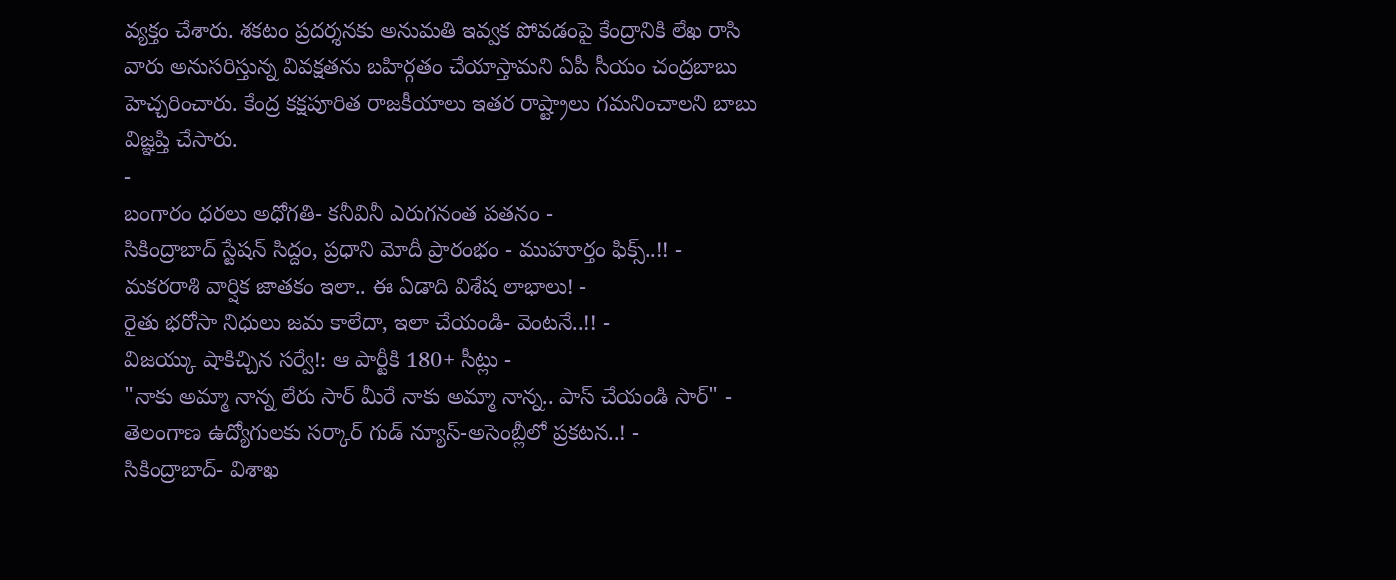వ్యక్తం చేశారు. శకటం ప్రదర్శనకు అనుమతి ఇవ్వక పోవడంపై కేంద్రానికి లేఖ రాసి వారు అనుసరిస్తున్న వివక్షతను బహిర్గతం చేయాస్తామని ఏపీ సీయం చంద్రబాబు హెచ్చరించారు. కేంద్ర కక్షపూరిత రాజకీయాలు ఇతర రాష్ట్రాలు గమనించాలని బాబు విజ్ఞప్తి చేసారు.
-
బంగారం ధరలు అధోగతి- కనీవినీ ఎరుగనంత పతనం -
సికింద్రాబాద్ స్టేషన్ సిద్దం, ప్రధాని మోదీ ప్రారంభం - ముహూర్తం ఫిక్స్..!! -
మకరరాశి వార్షిక జాతకం ఇలా.. ఈ ఏడాది విశేష లాభాలు! -
రైతు భరోసా నిధులు జమ కాలేదా, ఇలా చేయండి- వెంటనే..!! -
విజయ్కు షాకిచ్చిన సర్వే!: ఆ పార్టీకి 180+ సీట్లు -
"నాకు అమ్మా నాన్న లేరు సార్ మీరే నాకు అమ్మా నాన్న.. పాస్ చేయండి సార్" -
తెలంగాణ ఉద్యోగులకు సర్కార్ గుడ్ న్యూస్-అసెంబ్లీలో ప్రకటన..! -
సికింద్రాబాద్- విశాఖ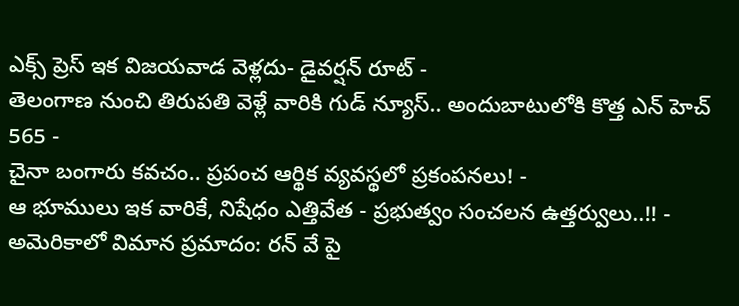ఎక్స్ ప్రెస్ ఇక విజయవాడ వెళ్లదు- డైవర్షన్ రూట్ -
తెలంగాణ నుంచి తిరుపతి వెళ్లే వారికి గుడ్ న్యూస్.. అందుబాటులోకి కొత్త ఎన్ హెచ్ 565 -
చైనా బంగారు కవచం.. ప్రపంచ ఆర్థిక వ్యవస్థలో ప్రకంపనలు! -
ఆ భూములు ఇక వారికే, నిషేధం ఎత్తివేత - ప్రభుత్వం సంచలన ఉత్తర్వులు..!! -
అమెరికాలో విమాన ప్రమాదం: రన్ వే పై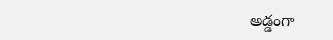అడ్డంగా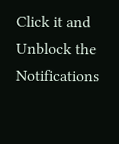Click it and Unblock the Notifications